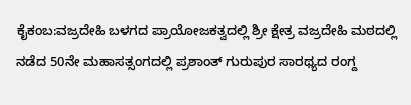ಕೈಕಂಬ:ವಜ್ರದೇಹಿ ಬಳಗದ ಪ್ರಾಯೋಜಕತ್ವದಲ್ಲಿ ಶ್ರೀ ಕ್ಷೇತ್ರ ವಜ್ರದೇಹಿ ಮಠದಲ್ಲಿ ನಡೆದ 50ನೇ ಮಹಾಸತ್ಸಂಗದಲ್ಲಿ ಪ್ರಶಾಂತ್ ಗುರುಪುರ ಸಾರಥ್ಯದ ರಂಗ್ದ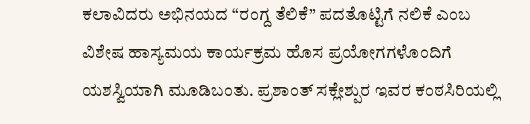ಕಲಾವಿದರು ಅಭಿನಯದ “ರಂಗ್ದ ತೆಲಿಕೆ” ಪದತೊಟ್ಟಿಗೆ ನಲಿಕೆ ಎಂಬ ವಿಶೇಷ ಹಾಸ್ಯಮಯ ಕಾರ್ಯಕ್ರಮ ಹೊಸ ಪ್ರಯೋಗಗಳೊಂದಿಗೆ ಯಶಸ್ವಿಯಾಗಿ ಮೂಡಿಬಂತು. ಪ್ರಶಾಂತ್ ಸಕ್ಲೇಶ್ಪುರ ಇವರ ಕಂಠಸಿರಿಯಲ್ಲಿ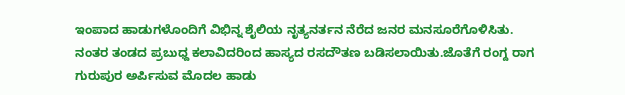ಇಂಪಾದ ಹಾಡುಗಳೊಂದಿಗೆ ವಿಭಿನ್ನ ಶೈಲಿಯ ನೃತ್ಯನರ್ತನ ನೆರೆದ ಜನರ ಮನಸೂರೆಗೊಳಿಸಿತು.
ನಂತರ ತಂಡದ ಪ್ರಬುಧ್ದ ಕಲಾವಿದರಿಂದ ಹಾಸ್ಯದ ರಸದೌತಣ ಬಡಿಸಲಾಯಿತು.ಜೊತೆಗೆ ರಂಗ್ದ ರಾಗ ಗುರುಪುರ ಅರ್ಪಿಸುವ ಮೊದಲ ಹಾಡು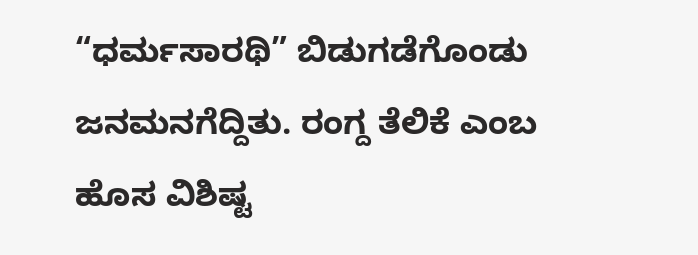“ಧರ್ಮಸಾರಥಿ” ಬಿಡುಗಡೆಗೊಂಡು ಜನಮನಗೆದ್ದಿತು. ರಂಗ್ದ ತೆಲಿಕೆ ಎಂಬ ಹೊಸ ವಿಶಿಷ್ಟ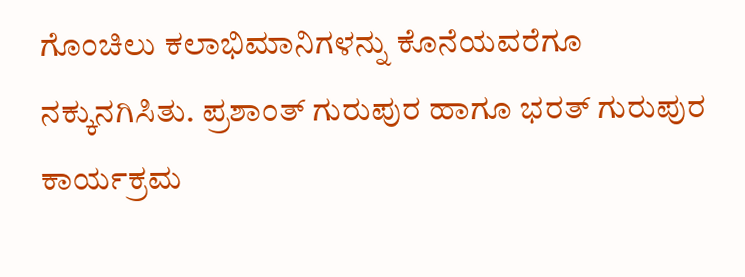ಗೊಂಚಿಲು ಕಲಾಭಿಮಾನಿಗಳನ್ನು ಕೊನೆಯವರೆಗೂ ನಕ್ಕುನಗಿಸಿತು. ಪ್ರಶಾಂತ್ ಗುರುಪುರ ಹಾಗೂ ಭರತ್ ಗುರುಪುರ ಕಾರ್ಯಕ್ರಮ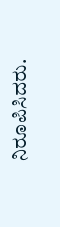ನಿರೂಪಿಸಿದರು.